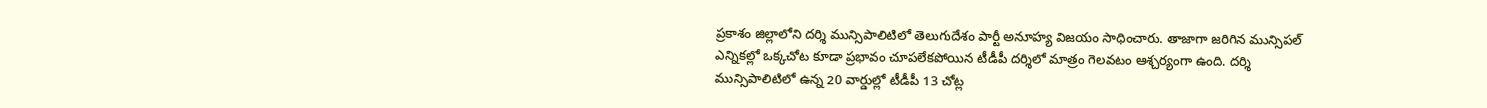ప్రకాశం జిల్లాలోని దర్శి మున్సిపాలిటిలో తెలుగుదేశం పార్టీ అనూహ్య విజయం సాధించారు. తాజాగా జరిగిన మున్సిపల్ ఎన్నికల్లో ఒక్కచోట కూడా ప్రభావం చూపలేకపోయిన టీడీపీ దర్శిలో మాత్రం గెలవటం ఆశ్చర్యంగా ఉంది. దర్శి మున్సిపాలిటిలో ఉన్న 20 వార్డుల్లో టీడీపీ 13 చోట్ల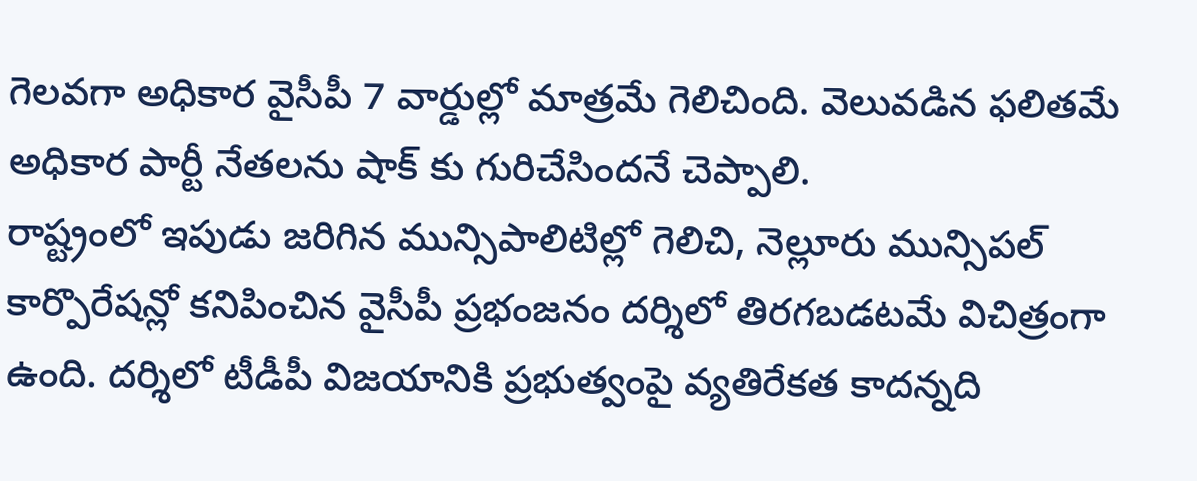గెలవగా అధికార వైసీపీ 7 వార్డుల్లో మాత్రమే గెలిచింది. వెలువడిన ఫలితమే అధికార పార్టీ నేతలను షాక్ కు గురిచేసిందనే చెప్పాలి.
రాష్ట్రంలో ఇపుడు జరిగిన మున్సిపాలిటిల్లో గెలిచి, నెల్లూరు మున్సిపల్ కార్పొరేషన్లో కనిపించిన వైసీపీ ప్రభంజనం దర్శిలో తిరగబడటమే విచిత్రంగా ఉంది. దర్శిలో టీడీపీ విజయానికి ప్రభుత్వంపై వ్యతిరేకత కాదన్నది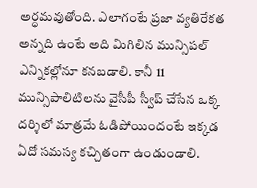అర్ధమవుతోంది. ఎలాగంటే ప్రజా వ్యతిరేకత అన్నది ఉంటే అది మిగిలిన మున్సిపల్ ఎన్నికల్లోనూ కనబడాలి. కానీ 11 మున్సిపాలిటిలను వైసీపీ స్వీప్ చేసేన ఒక్క దర్శిలో మాత్రమే ఓడిపోయిందంటే ఇక్కడ ఏదో సమస్య కచ్చితంగా ఉండుండాలి.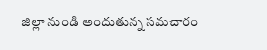జిల్లా నుండి అందుతున్న సమచారం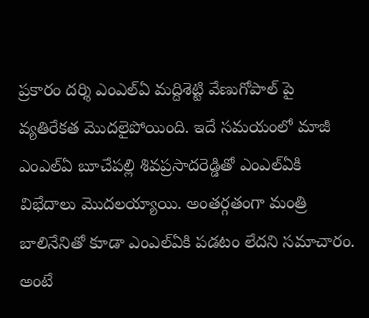ప్రకారం దర్శి ఎంఎల్ఏ మద్దిశెట్టి వేణుగోపాల్ పై వ్యతిరేకత మొదలైపోయింది. ఇదే సమయంలో మాజీ ఎంఎల్ఏ బూచేపల్లి శివప్రసాదరెడ్డితో ఎంఎల్ఏకి విభేదాలు మొదలయ్యాయి. అంతర్గతంగా మంత్రి బాలినేనితో కూడా ఎంఎల్ఏకి పడటం లేదని సమాచారం. అంటే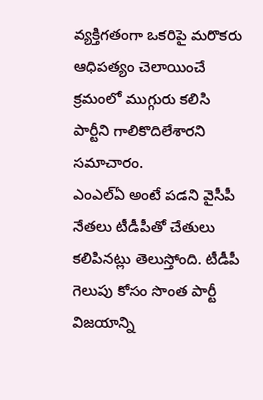వ్యక్తిగతంగా ఒకరిపై మరొకరు ఆధిపత్యం చెలాయించే క్రమంలో ముగ్గురు కలిసి పార్టీని గాలికొదిలేశారని సమాచారం.
ఎంఎల్ఏ అంటే పడని వైసీపీ నేతలు టీడీపీతో చేతులు కలిపినట్లు తెలుస్తోంది. టీడీపీ గెలుపు కోసం సొంత పార్టీ విజయాన్ని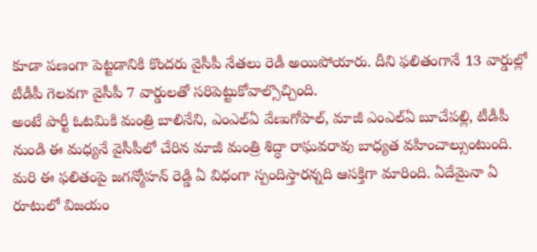కూడా పణంగా పెట్టడానికి కొందరు వైసీపీ నేతలు రెడీ అయిపోయారు. దీని ఫలితంగానే 13 వార్డుల్లో టీడీపీ గెలవగా వైసీపీ 7 వార్డులతో సరిపెట్టుకోవాల్సొచ్చింది.
అంటే పార్టీ ఓటమికి మంత్రి బాలినేని, ఎంఎల్ఏ వేణుగోపాల్, మాజీ ఎంఎల్ఏ బూచేపల్లి, టీడీపీ నుండి ఈ మధ్యనే వైసీపీలో చేరిన మాజీ మంత్రి శిద్ధా రాఘవరావు బాధ్యత వహించాల్సుంటుంది. మరి ఈ ఫలితంపై జగన్మోహన్ రెడ్డి ఏ విధంగా స్పందిస్తారన్నది ఆసక్తిగా మారింది. ఏదేమైనా ఏ రూటులో విజయం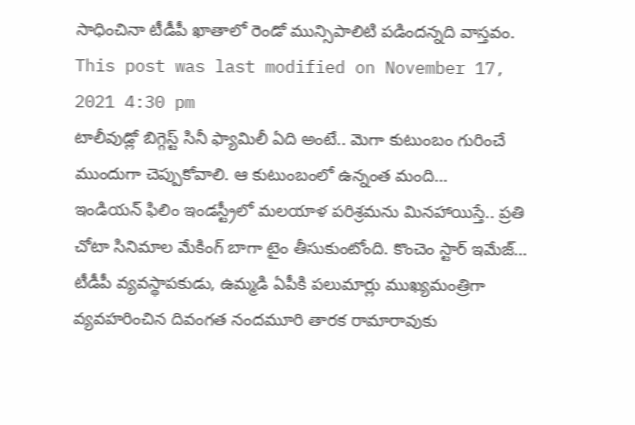సాధించినా టీడీపీ ఖాతాలో రెండో మున్సిపాలిటి పడిందన్నది వాస్తవం.
This post was last modified on November 17, 2021 4:30 pm
టాలీవుడ్లో బిగ్గెస్ట్ సినీ ఫ్యామిలీ ఏది అంటే.. మెగా కుటుంబం గురించే ముందుగా చెప్పుకోవాలి. ఆ కుటుంబంలో ఉన్నంత మంది…
ఇండియన్ ఫిలిం ఇండస్ట్రీలో మలయాళ పరిశ్రమను మినహాయిస్తే.. ప్రతి చోటా సినిమాల మేకింగ్ బాగా టైం తీసుకుంటోంది. కొంచెం స్టార్ ఇమేజ్…
టీడీపీ వ్యవస్థాపకుడు, ఉమ్మడి ఏపీకి పలుమార్లు ముఖ్యమంత్రిగా వ్యవహరించిన దివంగత నందమూరి తారక రామారావుకు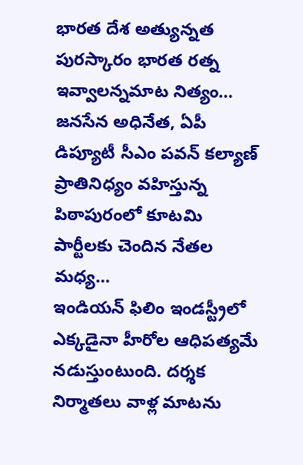భారత దేశ అత్యున్నత పురస్కారం భారత రత్న ఇవ్వాలన్నమాట నిత్యం…
జనసేన అధినేత, ఏపీ డిప్యూటీ సీఎం పవన్ కల్యాణ్ ప్రాతినిధ్యం వహిస్తున్న పిఠాపురంలో కూటమి పార్టీలకు చెందిన నేతల మధ్య…
ఇండియన్ ఫిలిం ఇండస్ట్రీలో ఎక్కడైనా హీరోల ఆధిపత్యమే నడుస్తుంటుంది. దర్శక నిర్మాతలు వాళ్ల మాటను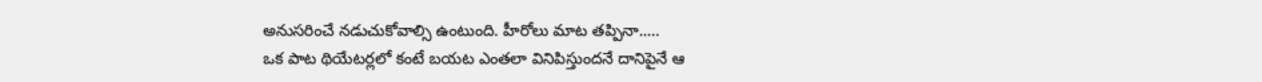అనుసరించే నడుచుకోవాల్సి ఉంటుంది. హీరోలు మాట తప్పినా..…
ఒక పాట థియేటర్లలో కంటే బయట ఎంతలా వినిపిస్తుందనే దానిపైనే ఆ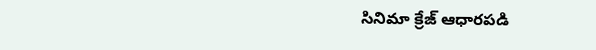సినిమా క్రేజ్ ఆధారపడి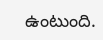ఉంటుంది.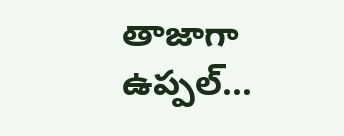తాజాగా ఉప్పల్…